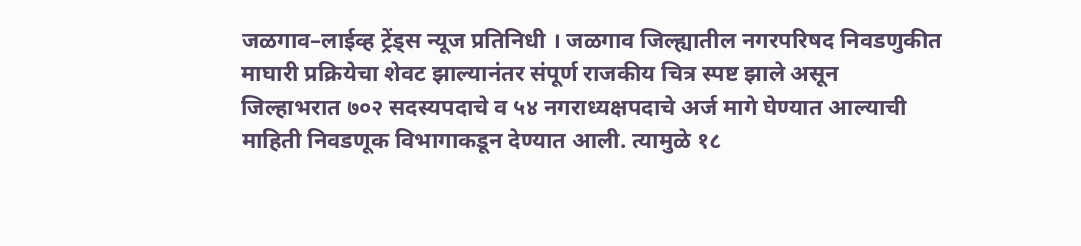जळगाव–लाईव्ह ट्रेंड्स न्यूज प्रतिनिधी । जळगाव जिल्ह्यातील नगरपरिषद निवडणुकीत माघारी प्रक्रियेचा शेवट झाल्यानंतर संपूर्ण राजकीय चित्र स्पष्ट झाले असून जिल्हाभरात ७०२ सदस्यपदाचे व ५४ नगराध्यक्षपदाचे अर्ज मागे घेण्यात आल्याची माहिती निवडणूक विभागाकडून देण्यात आली. त्यामुळे १८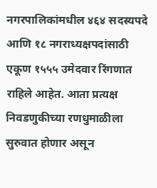नगरपालिकांमधील ४६४ सदस्यपदे आणि १८ नगराध्यक्षपदांसाठी एकूण १५५५ उमेदवार रिंगणात राहिले आहेत. आता प्रत्यक्ष निवडणुकीच्या रणधुमाळीला सुरुवात होणार असून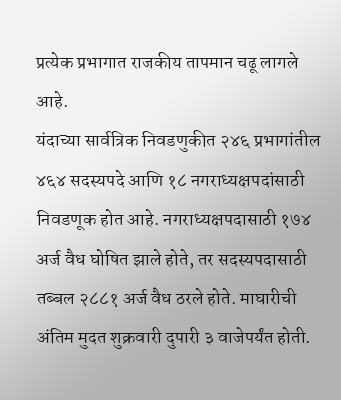प्रत्येक प्रभागात राजकीय तापमान चढू लागले आहे.
यंदाच्या सार्वत्रिक निवडणुकीत २४६ प्रभागांतील ४६४ सदस्यपदे आणि १८ नगराध्यक्षपदांसाठी निवडणूक होत आहे. नगराध्यक्षपदासाठी १७४ अर्ज वैध घोषित झाले होते, तर सदस्यपदासाठी तब्बल २८८१ अर्ज वैध ठरले होते. माघारीची अंतिम मुदत शुक्रवारी दुपारी ३ वाजेपर्यंत होती.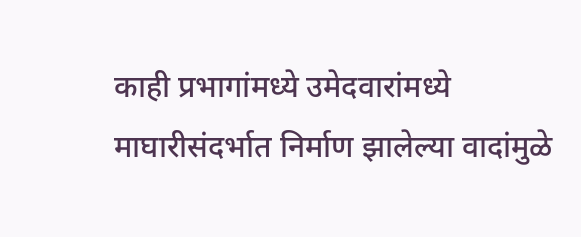काही प्रभागांमध्ये उमेदवारांमध्ये माघारीसंदर्भात निर्माण झालेल्या वादांमुळे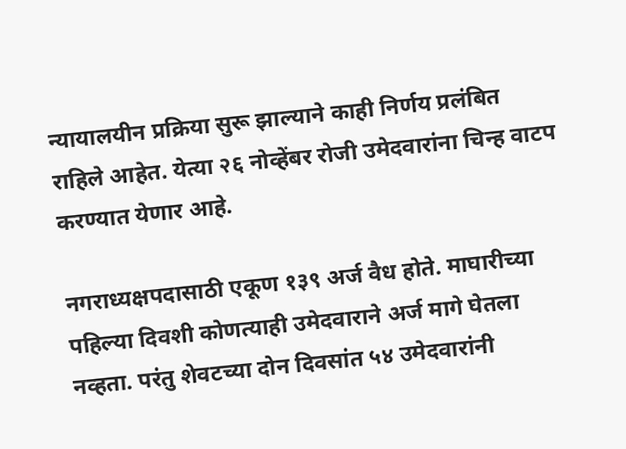न्यायालयीन प्रक्रिया सुरू झाल्याने काही निर्णय प्रलंबित राहिले आहेत. येत्या २६ नोव्हेंबर रोजी उमेदवारांना चिन्ह वाटप करण्यात येणार आहे.

नगराध्यक्षपदासाठी एकूण १३९ अर्ज वैध होते. माघारीच्या पहिल्या दिवशी कोणत्याही उमेदवाराने अर्ज मागे घेतला नव्हता. परंतु शेवटच्या दोन दिवसांत ५४ उमेदवारांनी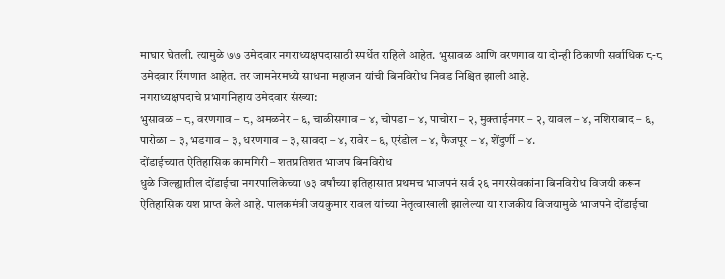माघार घेतली. त्यामुळे ७७ उमेदवार नगराध्यक्षपदासाठी स्पर्धेत राहिले आहेत. भुसावळ आणि वरणगाव या दोन्ही ठिकाणी सर्वाधिक ८-८ उमेदवार रिंगणात आहेत. तर जामनेरमध्ये साधना महाजन यांची बिनविरोध निवड निश्चित झाली आहे.
नगराध्यक्षपदाचे प्रभागनिहाय उमेदवार संख्या:
भुसावळ – ८, वरणगाव – ८, अमळनेर – ६, चाळीसगाव – ४, चोपडा – ४, पाचोरा – २, मुक्ताईनगर – २, यावल – ४, नशिराबाद – ६, पारोळा – ३, भडगाव – ३, धरणगाव – ३, सावदा – ४, रावेर – ६, एरंडोल – ४, फैजपूर – ४, शेंदुर्णी – ४.
दोंडाईच्यात ऐतिहासिक कामगिरी – शतप्रतिशत भाजप बिनविरोध
धुळे जिल्ह्यातील दोंडाईचा नगरपालिकेच्या ७३ वर्षांच्या इतिहासात प्रथमच भाजपनं सर्व २६ नगरसेवकांना बिनविरोध विजयी करून ऐतिहासिक यश प्राप्त केले आहे. पालकमंत्री जयकुमार रावल यांच्या नेतृत्वाखाली झालेल्या या राजकीय विजयामुळे भाजपने दोंडाईचा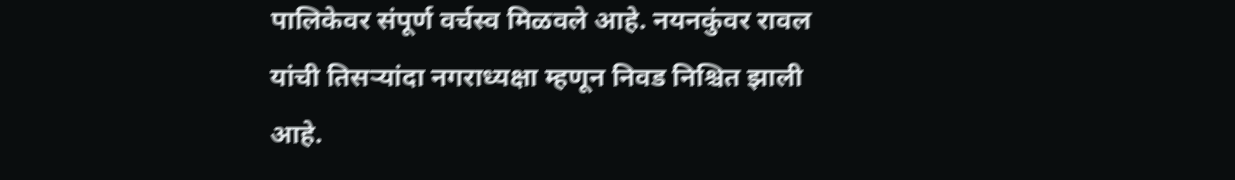पालिकेवर संपूर्ण वर्चस्व मिळवले आहे. नयनकुंवर रावल यांची तिसऱ्यांदा नगराध्यक्षा म्हणून निवड निश्चित झाली आहे.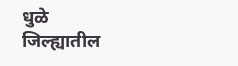धुळे जिल्ह्यातील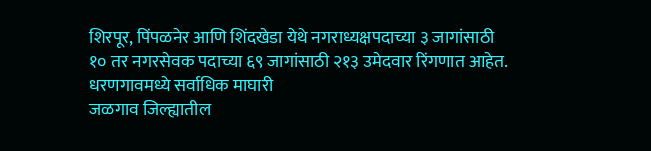शिरपूर, पिंपळनेर आणि शिंदखेडा येथे नगराध्यक्षपदाच्या ३ जागांसाठी १० तर नगरसेवक पदाच्या ६९ जागांसाठी २१३ उमेदवार रिंगणात आहेत.
धरणगावमध्ये सर्वाधिक माघारी
जळगाव जिल्ह्यातील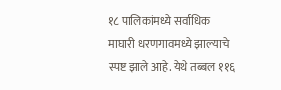१८ पालिकांमध्ये सर्वाधिक माघारी धरणगावमध्ये झाल्याचे स्पष्ट झाले आहे. येथे तब्बल ११६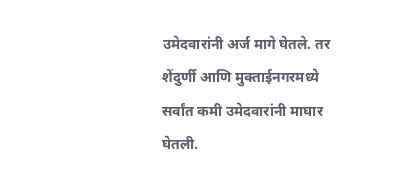उमेदवारांनी अर्ज मागे घेतले. तर शेंदुर्णी आणि मुक्ताईनगरमध्ये सर्वांत कमी उमेदवारांनी माघार घेतली.